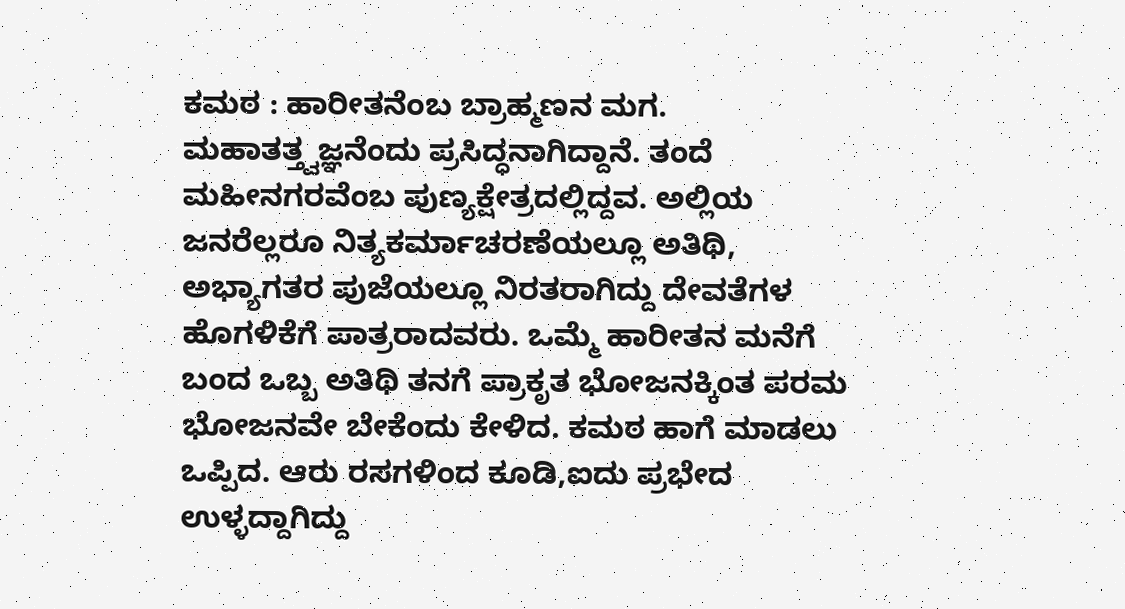ಕಮಠ : ಹಾರೀತನೆಂಬ ಬ್ರಾಹ್ಮಣನ ಮಗ. ಮಹಾತತ್ತ್ವಜ್ಞನೆಂದು ಪ್ರಸಿದ್ಧನಾಗಿದ್ದಾನೆ. ತಂದೆ ಮಹೀನಗರವೆಂಬ ಪುಣ್ಯಕ್ಷೇತ್ರದಲ್ಲಿದ್ದವ. ಅಲ್ಲಿಯ ಜನರೆಲ್ಲರೂ ನಿತ್ಯಕರ್ಮಾಚರಣೆಯಲ್ಲೂ ಅತಿಥಿ, ಅಭ್ಯಾಗತರ ಪುಜೆಯಲ್ಲೂ ನಿರತರಾಗಿದ್ದು ದೇವತೆಗಳ ಹೊಗಳಿಕೆಗೆ ಪಾತ್ರರಾದವರು. ಒಮ್ಮೆ ಹಾರೀತನ ಮನೆಗೆ ಬಂದ ಒಬ್ಬ ಅತಿಥಿ ತನಗೆ ಪ್ರಾಕೃತ ಭೋಜನಕ್ಕಿಂತ ಪರಮ ಭೋಜನವೇ ಬೇಕೆಂದು ಕೇಳಿದ. ಕಮಠ ಹಾಗೆ ಮಾಡಲು ಒಪ್ಪಿದ. ಆರು ರಸಗಳಿಂದ ಕೂಡಿ,ಐದು ಪ್ರಭೇದ ಉಳ್ಳದ್ದಾಗಿದ್ದು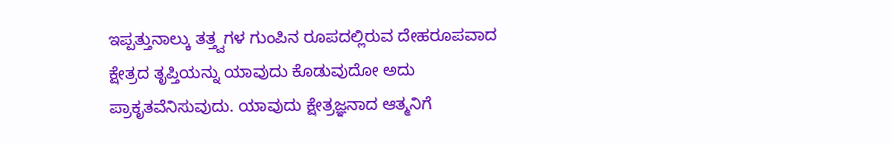ಇಪ್ಪತ್ತುನಾಲ್ಕು ತತ್ತ್ವಗಳ ಗುಂಪಿನ ರೂಪದಲ್ಲಿರುವ ದೇಹರೂಪವಾದ ಕ್ಷೇತ್ರದ ತೃಪ್ತಿಯನ್ನು ಯಾವುದು ಕೊಡುವುದೋ ಅದು ಪ್ರಾಕೃತವೆನಿಸುವುದು. ಯಾವುದು ಕ್ಷೇತ್ರಜ್ಞನಾದ ಆತ್ಮನಿಗೆ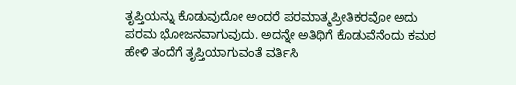ತೃಪ್ತಿಯನ್ನು ಕೊಡುವುದೋ ಅಂದರೆ ಪರಮಾತ್ಮಪ್ರೀತಿಕರವೋ ಅದು ಪರಮ ಭೋಜನವಾಗುವುದು. ಅದನ್ನೇ ಅತಿಥಿಗೆ ಕೊಡುವೆನೆಂದು ಕಮಠ ಹೇಳಿ ತಂದೆಗೆ ತೃಪ್ತಿಯಾಗುವಂತೆ ವರ್ತಿಸಿ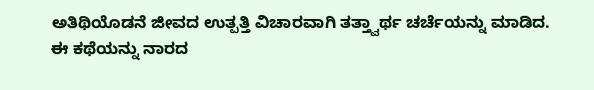ಅತಿಥಿಯೊಡನೆ ಜೀವದ ಉತ್ಪತ್ತಿ ವಿಚಾರವಾಗಿ ತತ್ತ್ವಾರ್ಥ ಚರ್ಚೆಯನ್ನು ಮಾಡಿದ.
ಈ ಕಥೆಯನ್ನು ನಾರದ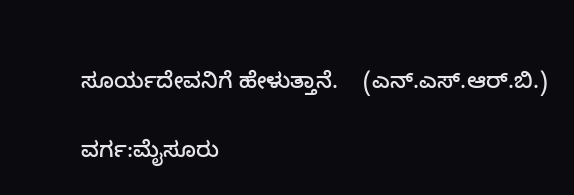ಸೂರ್ಯದೇವನಿಗೆ ಹೇಳುತ್ತಾನೆ.    (ಎನ್.ಎಸ್.ಆರ್.ಬಿ.)

ವರ್ಗ:ಮೈಸೂರು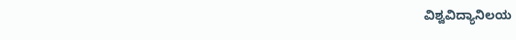ವಿಶ್ವವಿದ್ಯಾನಿಲಯ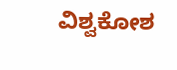ವಿಶ್ವಕೋಶ